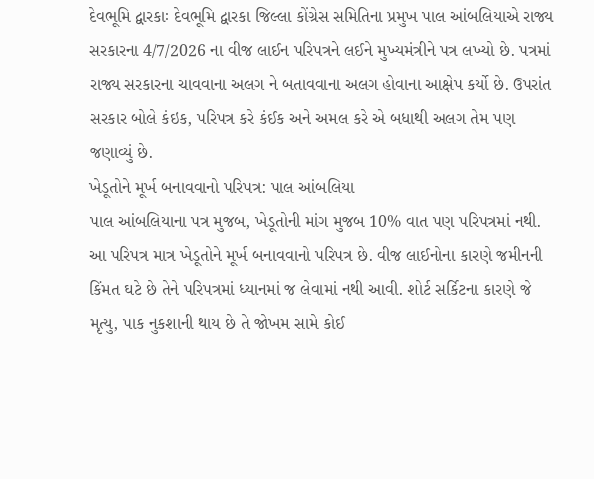દેવભૂમિ દ્વારકાઃ દેવભૂમિ દ્વારકા જિલ્લા કોંગ્રેસ સમિતિના પ્રમુખ પાલ આંબલિયાએ રાજ્ય સરકારના 4/7/2026 ના વીજ લાઈન પરિપત્રને લઈને મુખ્યમંત્રીને પત્ર લખ્યો છે. પત્રમાં રાજ્ય સરકારના ચાવવાના અલગ ને બતાવવાના અલગ હોવાના આક્ષેપ કર્યો છે. ઉપરાંત સરકાર બોલે કંઇક, પરિપત્ર કરે કંઈક અને અમલ કરે એ બધાથી અલગ તેમ પણ જણાવ્યું છે.
ખેડૂતોને મૂર્ખ બનાવવાનો પરિપત્ર: પાલ આંબલિયા
પાલ આંબલિયાના પત્ર મુજબ, ખેડૂતોની માંગ મુજબ 10% વાત પણ પરિપત્રમાં નથી. આ પરિપત્ર માત્ર ખેડૂતોને મૂર્ખ બનાવવાનો પરિપત્ર છે. વીજ લાઈનોના કારણે જમીનની કિંમત ઘટે છે તેને પરિપત્રમાં ધ્યાનમાં જ લેવામાં નથી આવી. શોર્ટ સર્કિટના કારણે જે મૃત્યુ, પાક નુકશાની થાય છે તે જોખમ સામે કોઈ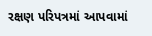રક્ષણ પરિપત્રમાં આપવામાં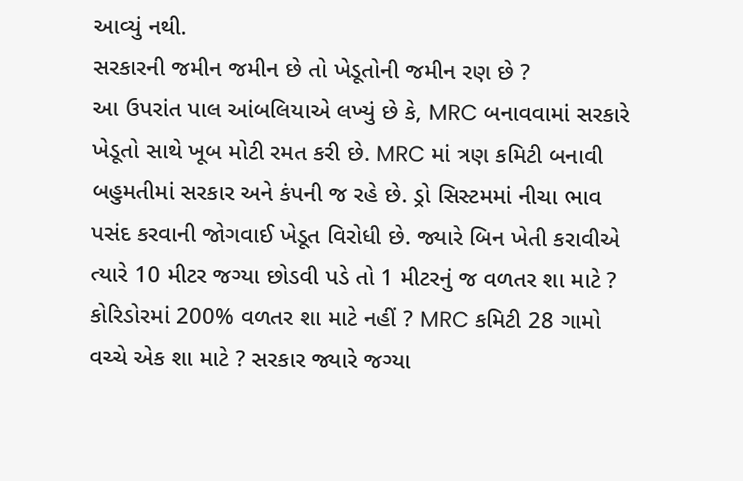આવ્યું નથી.
સરકારની જમીન જમીન છે તો ખેડૂતોની જમીન રણ છે ?
આ ઉપરાંત પાલ આંબલિયાએ લખ્યું છે કે, MRC બનાવવામાં સરકારે ખેડૂતો સાથે ખૂબ મોટી રમત કરી છે. MRC માં ત્રણ કમિટી બનાવી બહુમતીમાં સરકાર અને કંપની જ રહે છે. ડ્રો સિસ્ટમમાં નીચા ભાવ પસંદ કરવાની જોગવાઈ ખેડૂત વિરોધી છે. જ્યારે બિન ખેતી કરાવીએ ત્યારે 10 મીટર જગ્યા છોડવી પડે તો 1 મીટરનું જ વળતર શા માટે ? કોરિડોરમાં 200% વળતર શા માટે નહીં ? MRC કમિટી 28 ગામો વચ્ચે એક શા માટે ? સરકાર જ્યારે જગ્યા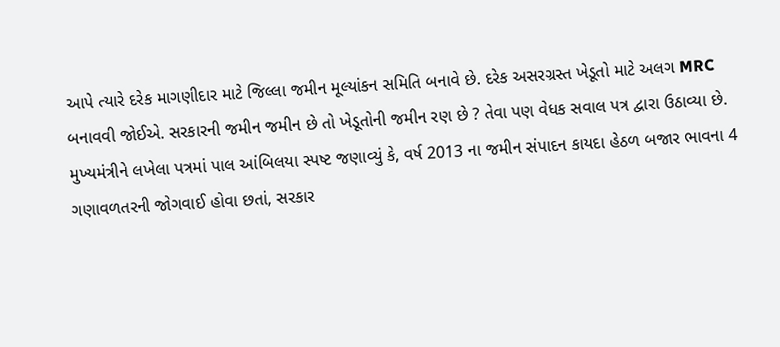આપે ત્યારે દરેક માગણીદાર માટે જિલ્લા જમીન મૂલ્યાંકન સમિતિ બનાવે છે. દરેક અસરગ્રસ્ત ખેડૂતો માટે અલગ MRC બનાવવી જોઈએ. સરકારની જમીન જમીન છે તો ખેડૂતોની જમીન રણ છે ? તેવા પણ વેધક સવાલ પત્ર દ્વારા ઉઠાવ્યા છે.
મુખ્યમંત્રીને લખેલા પત્રમાં પાલ આંબિલયા સ્પષ્ટ જણાવ્યું કે, વર્ષ 2013 ના જમીન સંપાદન કાયદા હેઠળ બજાર ભાવના 4 ગણાવળતરની જોગવાઈ હોવા છતાં, સરકાર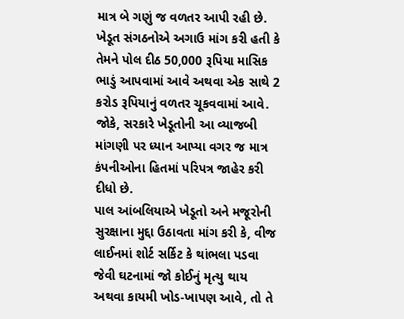માત્ર બે ગણું જ વળતર આપી રહી છે. ખેડૂત સંગઠનોએ અગાઉ માંગ કરી હતી કે તેમને પોલ દીઠ 50,000 રૂપિયા માસિક ભાડું આપવામાં આવે અથવા એક સાથે 2 કરોડ રૂપિયાનું વળતર ચૂકવવામાં આવે. જોકે, સરકારે ખેડૂતોની આ વ્યાજબી માંગણી પર ધ્યાન આપ્યા વગર જ માત્ર કંપનીઓના હિતમાં પરિપત્ર જાહેર કરી દીધો છે.
પાલ આંબલિયાએ ખેડૂતો અને મજૂરોની સુરક્ષાના મુદ્દા ઉઠાવતા માંગ કરી કે, વીજ લાઈનમાં શોર્ટ સર્કિટ કે થાંભલા પડવા જેવી ઘટનામાં જો કોઈનું મૃત્યુ થાય અથવા કાયમી ખોડ-ખાપણ આવે, તો તે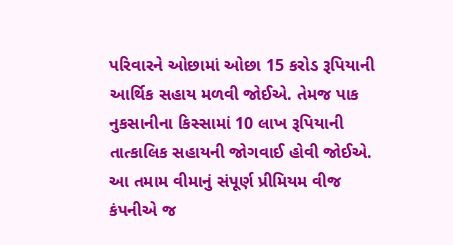પરિવારને ઓછામાં ઓછા 15 કરોડ રૂપિયાની આર્થિક સહાય મળવી જોઈએ. તેમજ પાક નુકસાનીના કિસ્સામાં 10 લાખ રૂપિયાની તાત્કાલિક સહાયની જોગવાઈ હોવી જોઈએ. આ તમામ વીમાનું સંપૂર્ણ પ્રીમિયમ વીજ કંપનીએ જ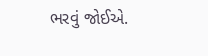ભરવું જોઈએ.